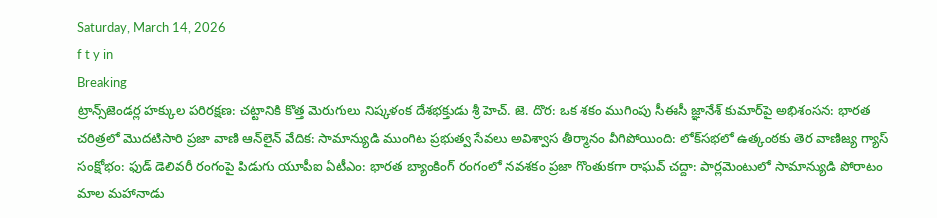Saturday, March 14, 2026
f t y in
Breaking
ట్రాన్స్‌జెండర్ల హక్కుల పరిరక్షణ: చట్టానికి కొత్త మెరుగులు నిష్కళంక దేశభక్తుడు శ్రీ హెచ్. జె. దొర: ఒక శకం ముగింపు సీఈసీ జ్ఞానేశ్‌ కుమార్‌పై అభిశంసన: భారత చరిత్రలో మొదటిసారి ప్రజా వాణి ఆన్‌లైన్ వేదిక: సామాన్యుడి ముంగిట ప్రభుత్వ సేవలు అవిశ్వాస తీర్మానం వీగిపోయింది: లోక్‌సభలో ఉత్కంఠకు తెర వాణిజ్య గ్యాస్ సంక్షోభం: ఫుడ్ డెలివరీ రంగంపై పిడుగు యూపీఐ ఏటీఎం: భారత బ్యాంకింగ్ రంగంలో నవశకం ప్రజా గొంతుకగా రాఘవ్ చద్దా: పార్లమెంటులో సామాన్యుడి పోరాటం మాల మహానాడు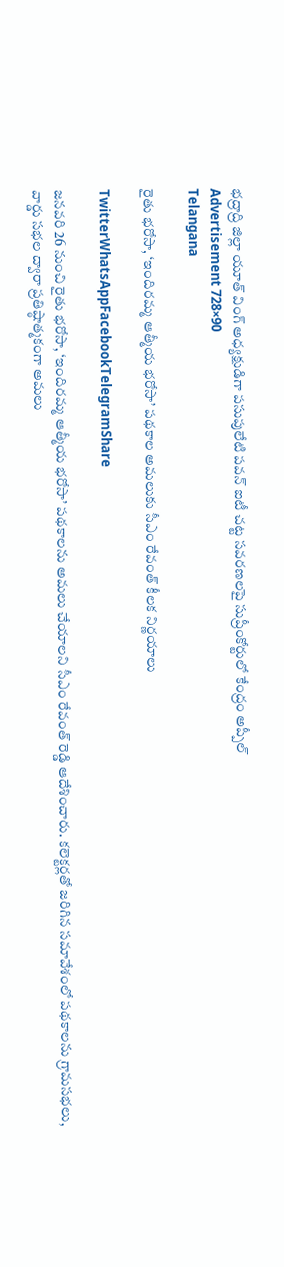భద్రాద్రి జిల్లా యూత్ వింగ్ అధ్యక్షుడిగా పసుపులేటి పవన్ ఐటీ చట్ట సవరణలపై సుప్రీంకోర్టులో కేంద్రం అప్పీల్
Advertisement 728×90
Telangana

రైతు భరోసా, ‘ఇందిరమ్మ ఆత్మీయ భరోసా’ పథకాల అమలుకు సీఎం రేవంత్‌ కీలక నిర్ణయాలు

TwitterWhatsAppFacebookTelegramShare

జనవరి 26 నుంచి రైతు భరోసా, ‘ఇందిరమ్మ ఆత్మీయ భరోసా’ పథకాలను అమలు చేయాలని సీఎం రేవంత్ రెడ్డి ఆదేశించారు. కలెక్టర్లతో జరిగిన సమావేశంలో పథకాలను గ్రామసభలు, వార్డు సభల ద్వారా ప్రతిష్ఠాత్మకంగా అమలు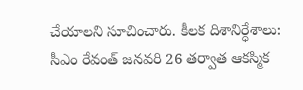చేయాలని సూచించారు. కీలక దిశానిర్ధేశాలు: సీఎం రేవంత్ జనవరి 26 తర్వాత ఆకస్మిక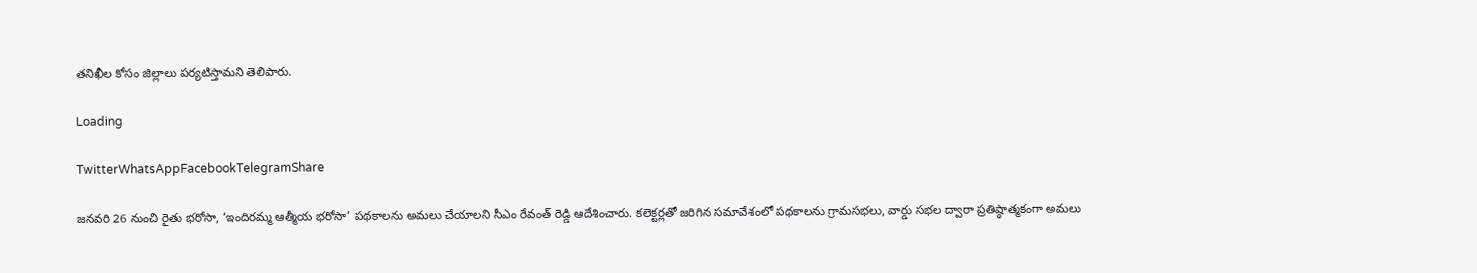తనిఖీల కోసం జిల్లాలు పర్యటిస్తామని తెలిపారు.

Loading

TwitterWhatsAppFacebookTelegramShare

జనవరి 26 నుంచి రైతు భరోసా, ‘ఇందిరమ్మ ఆత్మీయ భరోసా’ పథకాలను అమలు చేయాలని సీఎం రేవంత్ రెడ్డి ఆదేశించారు. కలెక్టర్లతో జరిగిన సమావేశంలో పథకాలను గ్రామసభలు, వార్డు సభల ద్వారా ప్రతిష్ఠాత్మకంగా అమలు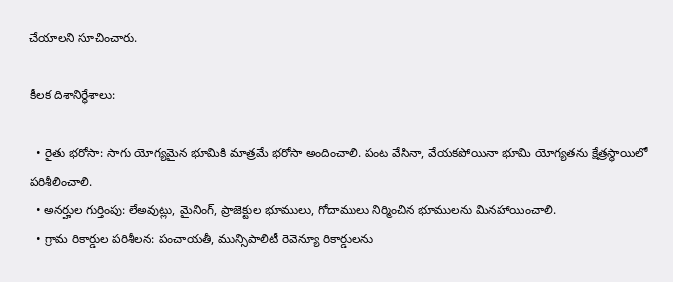చేయాలని సూచించారు.

కీలక దిశానిర్ధేశాలు:

  • రైతు భరోసా: సాగు యోగ్యమైన భూమికి మాత్రమే భరోసా అందించాలి. పంట వేసినా, వేయకపోయినా భూమి యోగ్యతను క్షేత్రస్థాయిలో పరిశీలించాలి.
  • అనర్హుల గుర్తింపు: లేఅవుట్లు, మైనింగ్, ప్రాజెక్టుల భూములు, గోదాములు నిర్మించిన భూములను మినహాయించాలి.
  • గ్రామ రికార్డుల పరిశీలన: పంచాయతీ, మున్సిపాలిటీ రెవెన్యూ రికార్డులను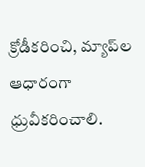క్రోడీకరించి, మ్యాప్‌ల ఆధారంగా ధ్రువీకరించాలి.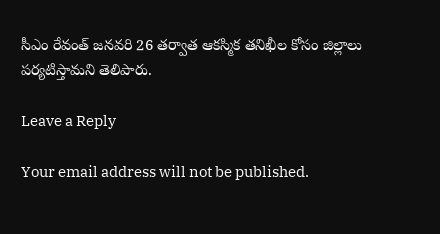సీఎం రేవంత్ జనవరి 26 తర్వాత ఆకస్మిక తనిఖీల కోసం జిల్లాలు పర్యటిస్తామని తెలిపారు.

Leave a Reply

Your email address will not be published.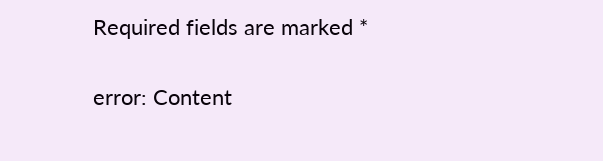Required fields are marked *

error: Content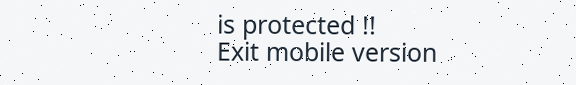is protected !!
Exit mobile version